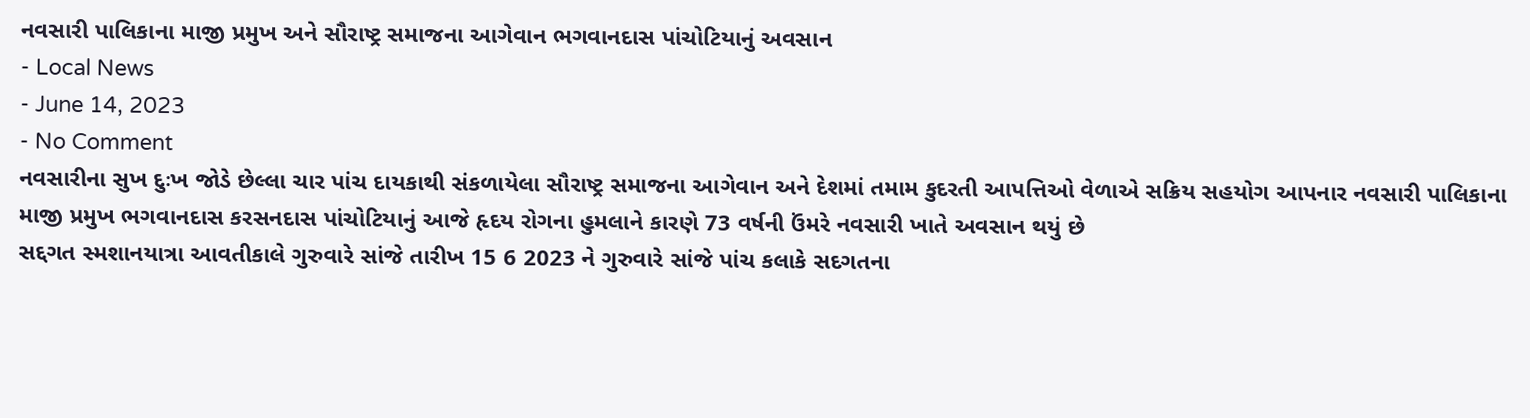નવસારી પાલિકાના માજી પ્રમુખ અને સૌરાષ્ટ્ર સમાજના આગેવાન ભગવાનદાસ પાંચોટિયાનું અવસાન
- Local News
- June 14, 2023
- No Comment
નવસારીના સુખ દુઃખ જોડે છેલ્લા ચાર પાંચ દાયકાથી સંકળાયેલા સૌરાષ્ટ્ર સમાજના આગેવાન અને દેશમાં તમામ કુદરતી આપત્તિઓ વેળાએ સક્રિય સહયોગ આપનાર નવસારી પાલિકાના માજી પ્રમુખ ભગવાનદાસ કરસનદાસ પાંચોટિયાનું આજે હૃદય રોગના હુમલાને કારણે 73 વર્ષની ઉંમરે નવસારી ખાતે અવસાન થયું છે
સદ્દગત સ્મશાનયાત્રા આવતીકાલે ગુરુવારે સાંજે તારીખ 15 6 2023 ને ગુરુવારે સાંજે પાંચ કલાકે સદગતના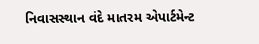નિવાસસ્થાન વંદે માતરમ એપાર્ટમેન્ટ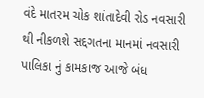વંદે માતરમ ચોક શાંતાદેવી રોડ નવસારી થી નીકળશે સદ્દગતના માનમાં નવસારી પાલિકા નું કામકાજ આજે બંધ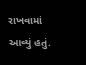રાખવામાં આવ્યું હતું.